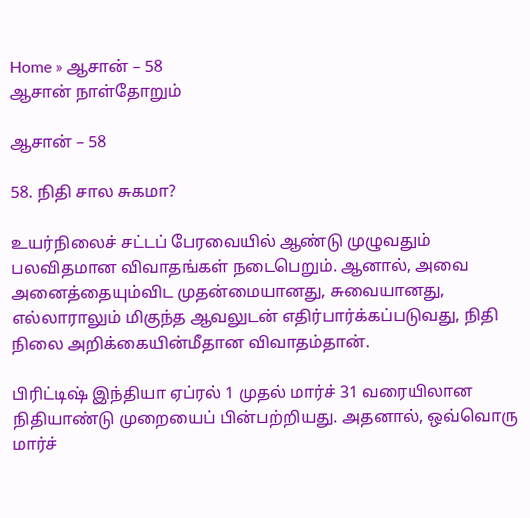Home » ஆசான் – 58
ஆசான் நாள்தோறும்

ஆசான் – 58

58. நிதி சால சுகமா?

உயர்நிலைச் சட்டப் பேரவையில் ஆண்டு முழுவதும் பலவிதமான விவாதங்கள் நடைபெறும். ஆனால், அவை அனைத்தையும்விட முதன்மையானது, சுவையானது, எல்லாராலும் மிகுந்த ஆவலுடன் எதிர்பார்க்கப்படுவது, நிதி நிலை அறிக்கையின்மீதான விவாதம்தான்.

பிரிட்டிஷ் இந்தியா ஏப்ரல் 1 முதல் மார்ச் 31 வரையிலான நிதியாண்டு முறையைப் பின்பற்றியது. அதனால், ஒவ்வொரு மார்ச்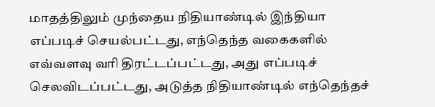மாதத்திலும் முந்தைய நிதியாண்டில் இந்தியா எப்படிச் செயல்பட்டது, எந்தெந்த வகைகளில் எவ்வளவு வரி திரட்டப்பட்டது, அது எப்படிச் செலவிடப்பட்டது, அடுத்த நிதியாண்டில் எந்தெந்தச்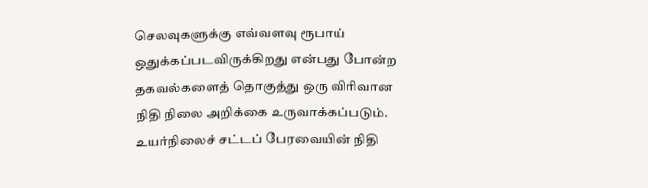செலவுகளுக்கு எவ்வளவு ரூபாய் ஒதுக்கப்படவிருக்கிறது என்பது போன்ற தகவல்களைத் தொகுத்து ஒரு விரிவான நிதி நிலை அறிக்கை உருவாக்கப்படும். உயர்நிலைச் சட்டப் பேரவையின் நிதி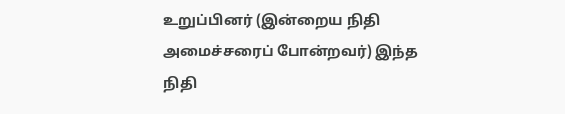உறுப்பினர் (இன்றைய நிதி அமைச்சரைப் போன்றவர்) இந்த நிதி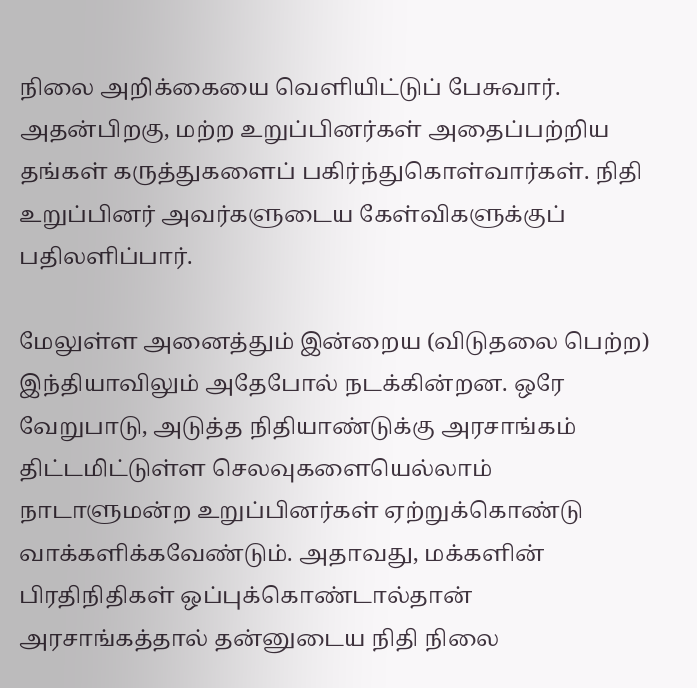நிலை அறிக்கையை வெளியிட்டுப் பேசுவார். அதன்பிறகு, மற்ற உறுப்பினர்கள் அதைப்பற்றிய தங்கள் கருத்துகளைப் பகிர்ந்துகொள்வார்கள். நிதி உறுப்பினர் அவர்களுடைய கேள்விகளுக்குப் பதிலளிப்பார்.

மேலுள்ள அனைத்தும் இன்றைய (விடுதலை பெற்ற) இந்தியாவிலும் அதேபோல் நடக்கின்றன. ஒரே வேறுபாடு, அடுத்த நிதியாண்டுக்கு அரசாங்கம் திட்டமிட்டுள்ள செலவுகளையெல்லாம் நாடாளுமன்ற உறுப்பினர்கள் ஏற்றுக்கொண்டு வாக்களிக்கவேண்டும். அதாவது, மக்களின் பிரதிநிதிகள் ஒப்புக்கொண்டால்தான் அரசாங்கத்தால் தன்னுடைய நிதி நிலை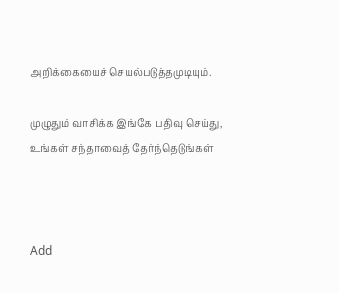அறிக்கையைச் செயல்படுத்தமுடியும்.

முழுதும் வாசிக்க இங்கே பதிவு செய்து, உங்கள் சந்தாவைத் தேர்ந்தெடுங்கள்



Add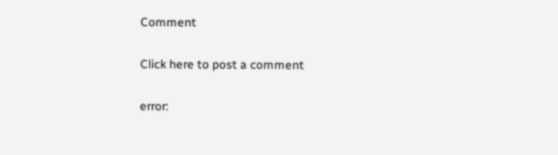Comment

Click here to post a comment

error: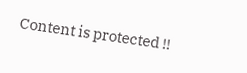Content is protected !!